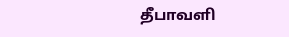தீபாவளி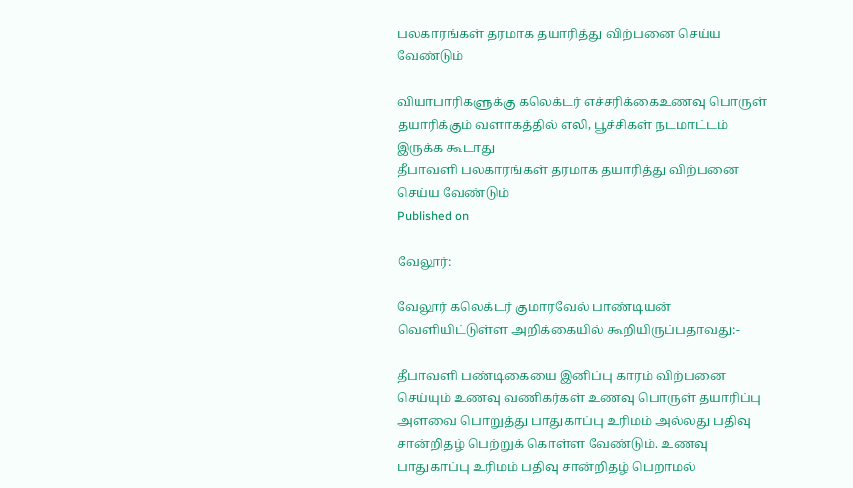பலகாரங்கள் தரமாக தயாரித்து விற்பனை செய்ய வேண்டும்

வியாபாரிகளுக்கு கலெக்டர் எச்சரிக்கைஉணவு பொருள் தயாரிக்கும் வளாகத்தில் எலி, பூச்சிகள் நடமாட்டம் இருக்க கூடாது
தீபாவளி பலகாரங்கள் தரமாக தயாரித்து விற்பனை செய்ய வேண்டும்
Published on

வேலூர்:

வேலூர் கலெக்டர் குமாரவேல் பாண்டியன் வெளியிட்டுள்ள அறிக்கையில் கூறியிருப்பதாவது:-

தீபாவளி பண்டிகையை இனிப்பு காரம் விற்பனை செய்யும் உணவு வணிகர்கள் உணவு பொருள் தயாரிப்பு அளவை பொறுத்து பாதுகாப்பு உரிமம் அல்லது பதிவு சான்றிதழ் பெற்றுக் கொள்ள வேண்டும். உணவு பாதுகாப்பு உரிமம் பதிவு சான்றிதழ் பெறாமல்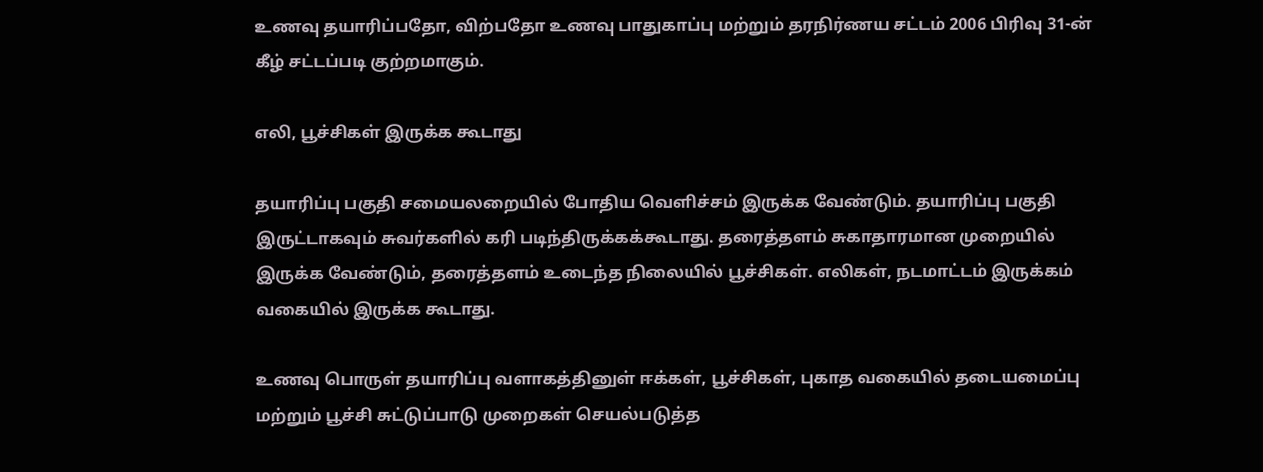உணவு தயாரிப்பதோ, விற்பதோ உணவு பாதுகாப்பு மற்றும் தரநிர்ணய சட்டம் 2006 பிரிவு 31-ன் கீழ் சட்டப்படி குற்றமாகும்.

எலி, பூச்சிகள் இருக்க கூடாது

தயாரிப்பு பகுதி சமையலறையில் போதிய வெளிச்சம் இருக்க வேண்டும். தயாரிப்பு பகுதி இருட்டாகவும் சுவர்களில் கரி படிந்திருக்கக்கூடாது. தரைத்தளம் சுகாதாரமான முறையில் இருக்க வேண்டும், தரைத்தளம் உடைந்த நிலையில் பூச்சிகள். எலிகள், நடமாட்டம் இருக்கம் வகையில் இருக்க கூடாது.

உணவு பொருள் தயாரிப்பு வளாகத்தினுள் ஈக்கள், பூச்சிகள், புகாத வகையில் தடையமைப்பு மற்றும் பூச்சி சுட்டுப்பாடு முறைகள் செயல்படுத்த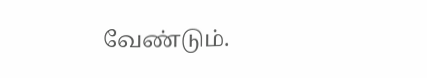வேண்டும்.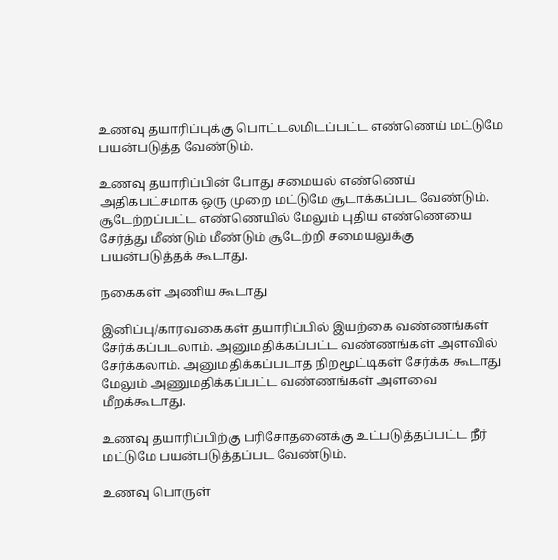உணவு தயாரிப்புக்கு பொட்டலமிடப்பட்ட எண்ணெய் மட்டுமே பயன்படுத்த வேண்டும்.

உணவு தயாரிப்பின் போது சமையல் எண்ணெய் அதிகபட்சமாக ஒரு முறை மட்டுமே சூடாக்கப்பட வேண்டும். சூடேற்றப்பட்ட எண்ணெயில் மேலும் புதிய எண்ணெயை சேர்த்து மீண்டும் மீண்டும் சூடேற்றி சமையலுக்கு பயன்படுத்தக் கூடாது.

நகைகள் அணிய கூடாது

இனிப்பு/காரவகைகள் தயாரிப்பில் இயற்கை வண்ணங்கள் சேர்க்கப்படலாம். அனுமதிக்கப்பட்ட வண்ணங்கள் அளவில் சேர்க்கலாம். அனுமதிக்கப்படாத நிறமூட்டிகள் சேர்க்க கூடாது மேலும் அணுமதிக்கப்பட்ட வண்ணங்கள் அளவை மீறக்கூடாது.

உணவு தயாரிப்பிற்கு பரிசோதனைக்கு உட்படுத்தப்பட்ட நீர் மட்டுமே பயன்படுத்தப்பட வேண்டும்.

உணவு பொருள்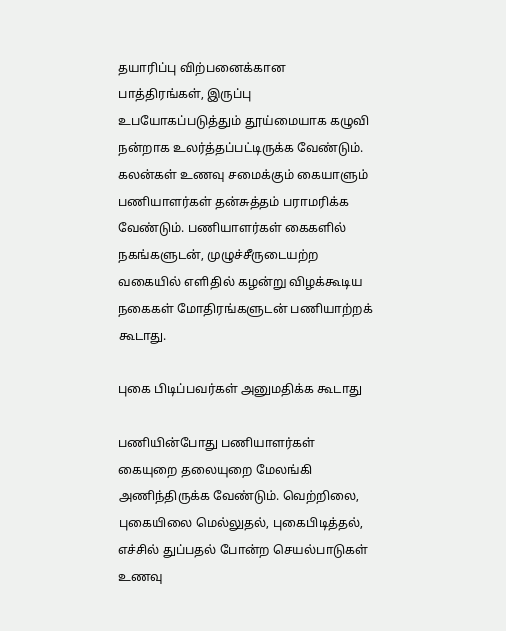தயாரிப்பு விற்பனைக்கான பாத்திரங்கள், இருப்பு உபயோகப்படுத்தும் தூய்மையாக கழுவி நன்றாக உலர்த்தப்பட்டிருக்க வேண்டும். கலன்கள் உணவு சமைக்கும் கையாளும் பணியாளர்கள் தன்சுத்தம் பராமரிக்க வேண்டும். பணியாளர்கள் கைகளில் நகங்களுடன், முழுச்சீருடையற்ற வகையில் எளிதில் கழன்று விழக்கூடிய நகைகள் மோதிரங்களுடன் பணியாற்றக் கூடாது.

புகை பிடிப்பவர்கள் அனுமதிக்க கூடாது

பணியின்போது பணியாளர்கள் கையுறை தலையுறை மேலங்கி அணிந்திருக்க வேண்டும். வெற்றிலை, புகையிலை மெல்லுதல், புகைபிடித்தல், எச்சில் துப்பதல் போன்ற செயல்பாடுகள் உணவு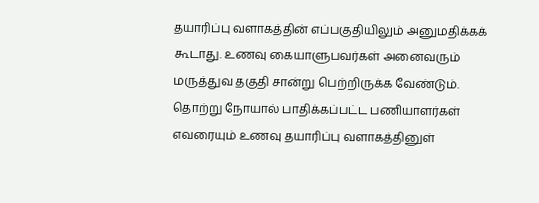தயாரிப்பு வளாகத்தின் எப்பகுதியிலும் அனுமதிக்கக் கூடாது. உணவு கையாளுபவர்கள் அனைவரும் மருத்துவ தகுதி சான்று பெற்றிருக்க வேண்டும். தொற்று நோயால் பாதிக்கப்பட்ட பணியாளர்கள் எவரையும் உணவு தயாரிப்பு வளாகத்தினுள்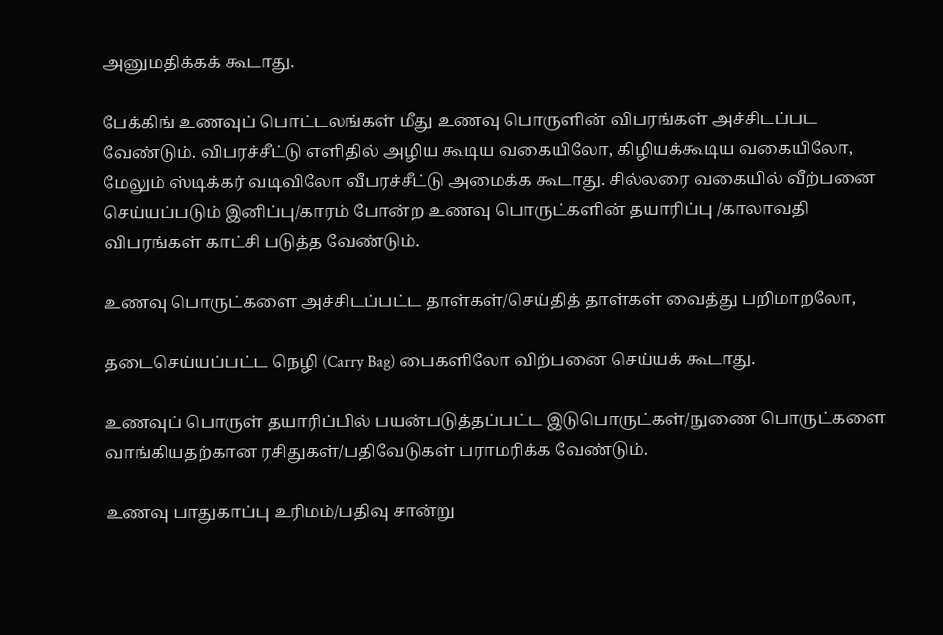அனுமதிக்கக் கூடாது.

பேக்கிங் உணவுப் பொட்டலங்கள் மீது உணவு பொருளின் விபரங்கள் அச்சிடப்பட வேண்டும். விபரச்சீட்டு எளிதில் அழிய கூடிய வகையிலோ, கிழியக்கூடிய வகையிலோ, மேலும் ஸ்டிக்கர் வடிவிலோ வீபரச்சீட்டு அமைக்க கூடாது. சில்லரை வகையில் வீற்பனை செய்யப்படும் இனிப்பு/காரம் போன்ற உணவு பொருட்களின் தயாரிப்பு /காலாவதி விபரங்கள் காட்சி படுத்த வேண்டும்.

உணவு பொருட்களை அச்சிடப்பட்ட தாள்கள்/செய்தித் தாள்கள் வைத்து பறிமாறலோ,

தடைசெய்யப்பட்ட நெழி (Carry Bag) பைகளிலோ விற்பனை செய்யக் கூடாது.

உணவுப் பொருள் தயாரிப்பில் பயன்படுத்தப்பட்ட இடுபொருட்கள்/நுணை பொருட்களை வாங்கியதற்கான ரசிதுகள்/பதிவேடுகள் பராமரிக்க வேண்டும்.

உணவு பாதுகாப்பு உரிமம்/பதிவு சான்று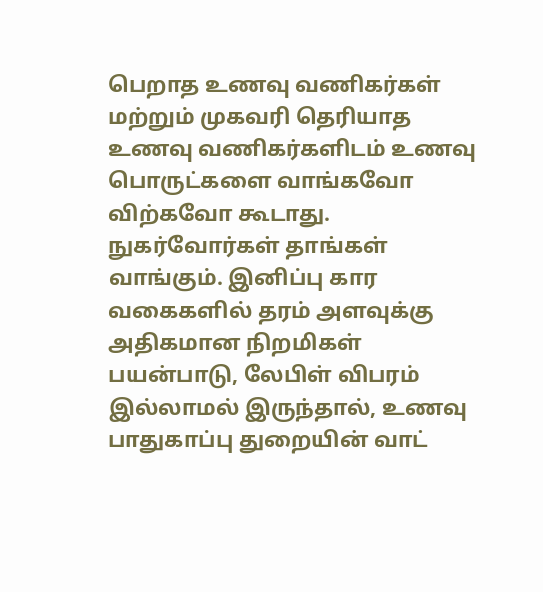பெறாத உணவு வணிகர்கள் மற்றும் முகவரி தெரியாத உணவு வணிகர்களிடம் உணவு பொருட்களை வாங்கவோ விற்கவோ கூடாது. நுகர்வோர்கள் தாங்கள் வாங்கும். இனிப்பு கார வகைகளில் தரம் அளவுக்கு அதிகமான நிறமிகள் பயன்பாடு, லேபிள் விபரம் இல்லாமல் இருந்தால், உணவு பாதுகாப்பு துறையின் வாட்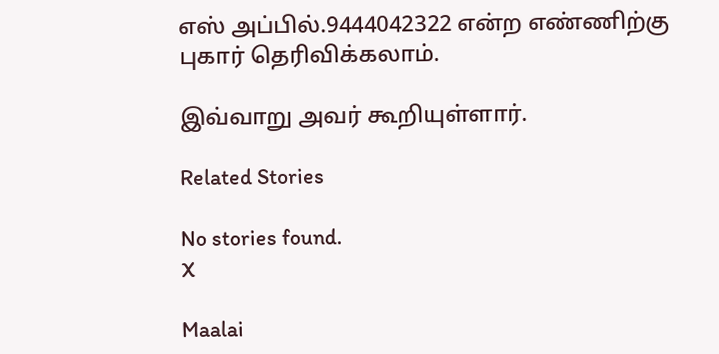எஸ் அப்பில்.9444042322 என்ற எண்ணிற்கு புகார் தெரிவிக்கலாம்.

இவ்வாறு அவர் கூறியுள்ளார்.

Related Stories

No stories found.
X

Maalai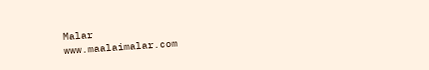Malar
www.maalaimalar.com